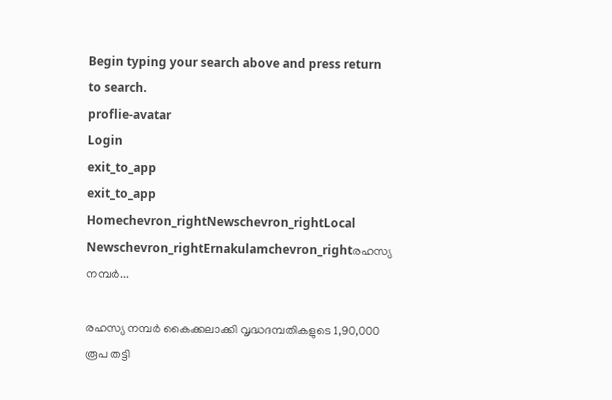Begin typing your search above and press return to search.
proflie-avatar
Login
exit_to_app
exit_to_app
Homechevron_rightNewschevron_rightLocal Newschevron_rightErnakulamchevron_rightരഹസ്യ നമ്പർ...

രഹസ്യ നമ്പർ കൈക്കലാക്കി വൃദ്ധദമ്പതികളുടെ 1,90,000 രൂപ തട്ടി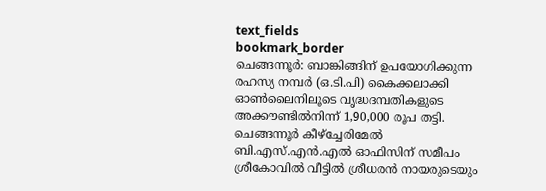text_fields
bookmark_border
ചെങ്ങന്നൂർ: ബാങ്കിങ്ങിന് ഉപയോഗിക്കുന്ന രഹസ്യ നമ്പർ (ഒ.ടി.പി) കൈക്കലാക്കി ഓൺലൈനിലൂടെ വൃദ്ധദമ്പതികളുടെ അക്കൗണ്ടിൽനിന്ന് 1,90,000 രൂപ തട്ടി. ചെങ്ങന്നൂർ കീഴ്‌ച്ചേരിമേൽ ബി.എസ്.എൻ.എൽ ഓഫിസിന് സമീപം ശ്രീകോവിൽ വീട്ടിൽ ശ്രീധരൻ നായരുടെയും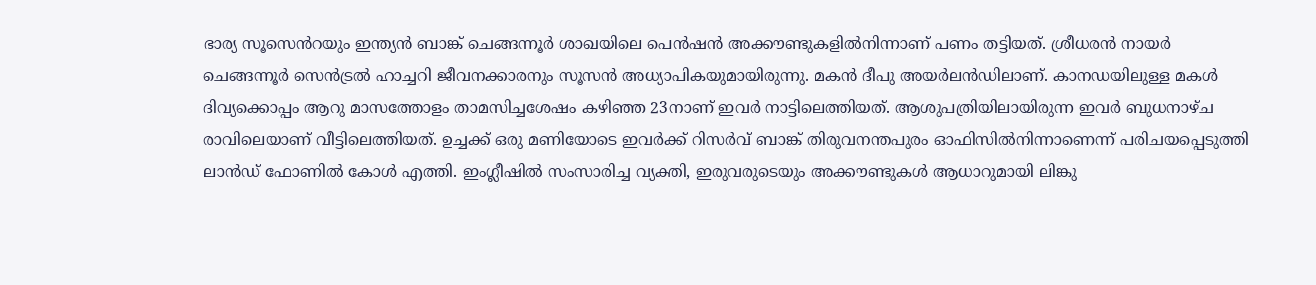ഭാര്യ സൂസെൻറയും ഇന്ത്യൻ ബാങ്ക് ചെങ്ങന്നൂർ ശാഖയിലെ പെൻഷൻ അക്കൗണ്ടുകളിൽനിന്നാണ് പണം തട്ടിയത്. ശ്രീധരൻ നായർ ചെങ്ങന്നൂർ സെൻട്രൽ ഹാച്ചറി ജീവനക്കാരനും സൂസൻ അധ്യാപികയുമായിരുന്നു. മകൻ ദീപു അയർലൻഡിലാണ്. കാനഡയിലുള്ള മകൾ ദിവ്യക്കൊപ്പം ആറു മാസത്തോളം താമസിച്ചശേഷം കഴിഞ്ഞ 23നാണ് ഇവർ നാട്ടിലെത്തിയത്. ആശുപത്രിയിലായിരുന്ന ഇവർ ബുധനാഴ്ച രാവിലെയാണ് വീട്ടിലെത്തിയത്. ഉച്ചക്ക് ഒരു മണിയോടെ ഇവർക്ക് റിസർവ് ബാങ്ക് തിരുവനന്തപുരം ഓഫിസിൽനിന്നാണെന്ന് പരിചയപ്പെടുത്തി ലാൻഡ് ഫോണിൽ കോൾ എത്തി. ഇംഗ്ലീഷിൽ സംസാരിച്ച വ്യക്തി, ഇരുവരുടെയും അക്കൗണ്ടുകൾ ആധാറുമായി ലിങ്കു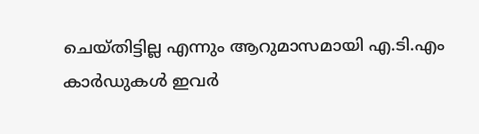ചെയ്തിട്ടില്ല എന്നും ആറുമാസമായി എ.ടി.എം കാർഡുകൾ ഇവർ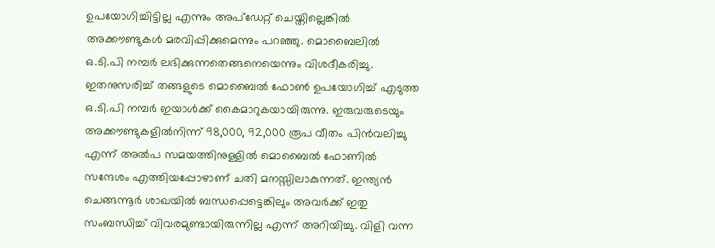ഉപയോഗിച്ചിട്ടില്ല എന്നും അപ്‌ഡേറ്റ് ചെയ്തില്ലെങ്കിൽ അക്കൗണ്ടുകൾ മരവിപ്പിക്കുമെന്നും പറഞ്ഞു. മൊബൈലിൽ ഒ.ടി.പി നമ്പർ ലഭിക്കുന്നതെങ്ങനെയെന്നും വിശദീകരിച്ചു. ഇതനുസരിച്ച് തങ്ങളുടെ മൊബൈൽ ഫോൺ ഉപയോഗിച്ച് എടുത്ത ഒ.ടി.പി നമ്പർ ഇയാൾക്ക് കൈമാറുകയായിരുന്നു. ഇരുവരുടെയും അക്കൗണ്ടുകളിൽനിന്ന് 98,000, 92,000 രൂപ വീതം പിൻവലിച്ചു എന്ന് അൽപ സമയത്തിനുള്ളിൽ മൊബൈൽ ഫോണിൽ സന്ദേശം എത്തിയപ്പോഴാണ് ചതി മനസ്സിലാകുന്നത്. ഇന്ത്യൻ ചെങ്ങന്നൂർ ശാഖയിൽ ബന്ധപ്പെട്ടെങ്കിലും അവർക്ക് ഇതു സംബന്ധിച്ച് വിവരമുണ്ടായിരുന്നില്ല എന്ന് അറിയിച്ചു. വിളി വന്ന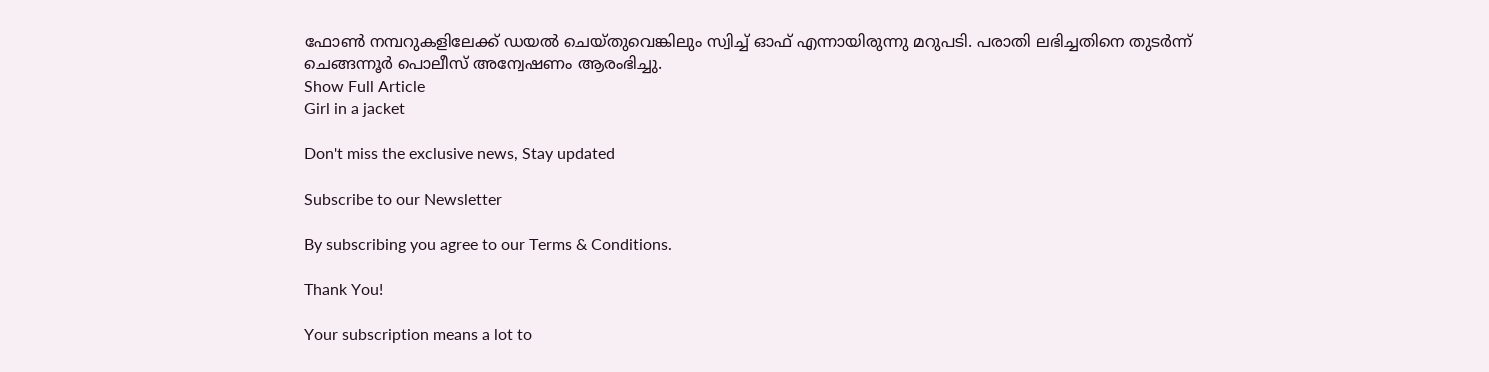ഫോൺ നമ്പറുകളിലേക്ക് ഡയൽ ചെയ്തുവെങ്കിലും സ്വിച്ച് ഓഫ് എന്നായിരുന്നു മറുപടി. പരാതി ലഭിച്ചതിനെ തുടർന്ന് ചെങ്ങന്നൂർ പൊലീസ് അന്വേഷണം ആരംഭിച്ചു.
Show Full Article
Girl in a jacket

Don't miss the exclusive news, Stay updated

Subscribe to our Newsletter

By subscribing you agree to our Terms & Conditions.

Thank You!

Your subscription means a lot to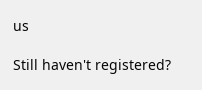us

Still haven't registered?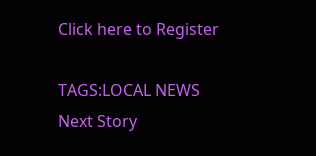Click here to Register

TAGS:LOCAL NEWS
Next Story